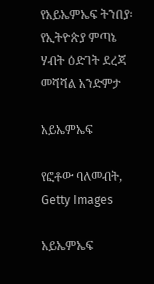የአይኤምኤፍ ትንበያ፡ የኢትዮጵያ ምጣኔ ሃብት ዕድገት ደረጃ መሻሻል አንድምታ

አይኤምኤፍ

የፎቶው ባለመብት, Getty Images

አይኤምኤፍ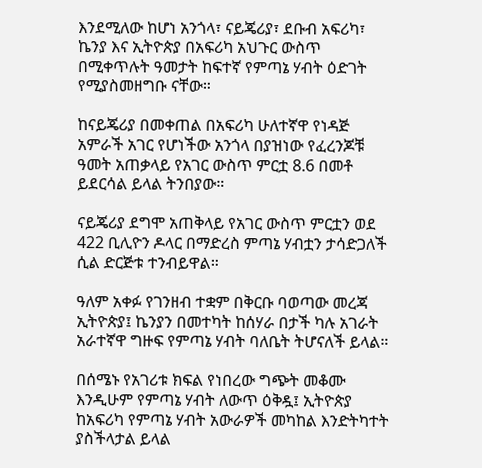እንደሚለው ከሆነ አንጎላ፣ ናይጄሪያ፣ ደቡብ አፍሪካ፣ ኬንያ እና ኢትዮጵያ በአፍሪካ አህጉር ውስጥ በሚቀጥሉት ዓመታት ከፍተኛ የምጣኔ ሃብት ዕድገት የሚያስመዘግቡ ናቸው።

ከናይጄሪያ በመቀጠል በአፍሪካ ሁለተኛዋ የነዳጅ አምራች አገር የሆነችው አንጎላ በያዝነው የፈረንጆቹ ዓመት አጠቃላይ የአገር ውስጥ ምርቷ 8.6 በመቶ ይደርሳል ይላል ትንበያው።

ናይጄሪያ ደግሞ አጠቅላይ የአገር ውስጥ ምርቷን ወደ 422 ቢሊዮን ዶላር በማድረስ ምጣኔ ሃብቷን ታሳድጋለች ሲል ድርጅቱ ተንብይዋል።

ዓለም አቀፉ የገንዘብ ተቋም በቅርቡ ባወጣው መረጃ ኢትዮጵያ፤ ኬንያን በመተካት ከሰሃራ በታች ካሉ አገራት አራተኛዋ ግዙፍ የምጣኔ ሃብት ባለቤት ትሆናለች ይላል።

በሰሜኑ የአገሪቱ ክፍል የነበረው ግጭት መቆሙ እንዲሁም የምጣኔ ሃብት ለውጥ ዕቅዷ፤ ኢትዮጵያ ከአፍሪካ የምጣኔ ሃብት አውራዎች መካከል እንድትካተት ያስችላታል ይላል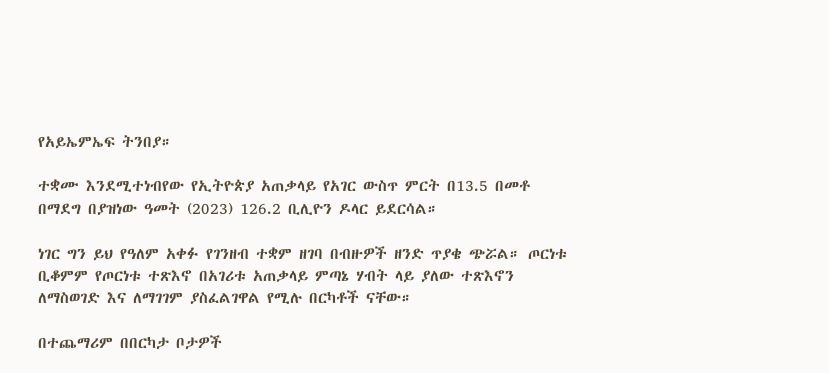የአይኤምኤፍ ትንበያ።

ተቋሙ እንደሚተነብየው የኢትዮጵያ አጠቃላይ የአገር ውስጥ ምርት በ13.5 በመቶ በማደግ በያዝነው ዓመት (2023) 126.2 ቢሊዮን ዶላር ይደርሳል።

ነገር ግን ይህ የዓለም አቀፉ የገንዘብ ተቋም ዘገባ በብዙዎች ዘንድ ጥያቄ ጭሯል። ጦርነቱ ቢቆምም የጦርነቱ ተጽእኖ በአገሪቱ አጠቃላይ ምጣኔ ሃብት ላይ ያለው ተጽእኖን ለማስወገድ እና ለማገገም ያስፈልገዋል የሚሉ በርካቶች ናቸው።

በተጨማሪም በበርካታ ቦታዎች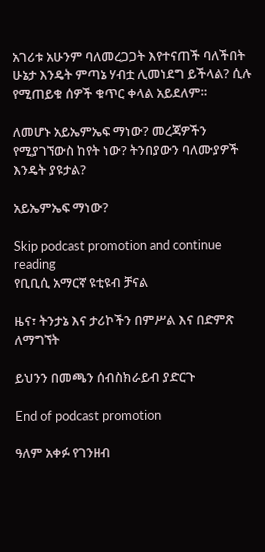አገሪቱ አሁንም ባለመረጋጋት እየተናጠች ባለችበት ሁኔታ እንዴት ምጣኔ ሃብቷ ሊመነደግ ይችላል? ሲሉ የሚጠይቁ ሰዎች ቁጥር ቀላል አይደለም።

ለመሆኑ አይኤምኤፍ ማነው? መረጃዎችን የሚያገኘውስ ከየት ነው? ትንበያውን ባለሙያዎች እንዴት ያዩታል?

አይኤምኤፍ ማነው?

Skip podcast promotion and continue reading
የቢቢሲ አማርኛ ዩቲዩብ ቻናል

ዜና፣ ትንታኔ እና ታሪኮችን በምሥል እና በድምጽ ለማግኘት

ይህንን በመጫን ሰብስክራይብ ያድርጉ

End of podcast promotion

ዓለም አቀፉ የገንዘብ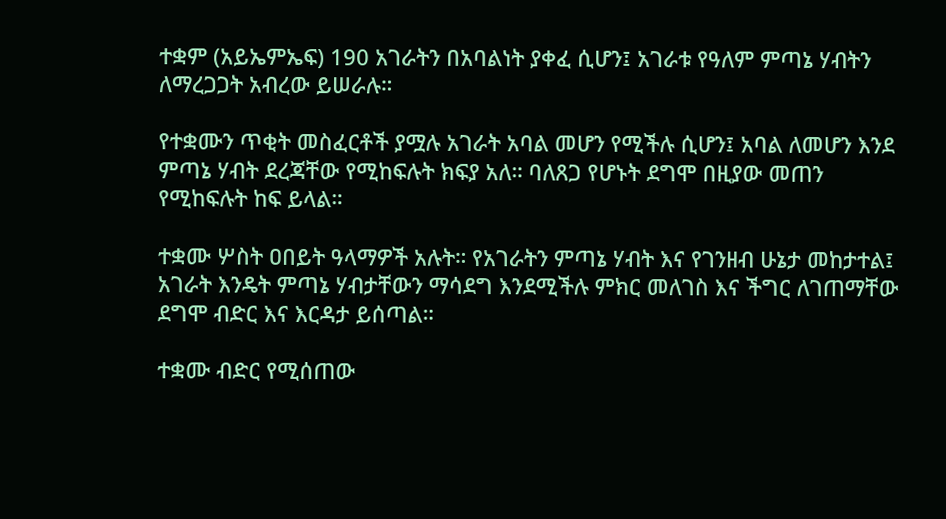ተቋም (አይኤምኤፍ) 190 አገራትን በአባልነት ያቀፈ ሲሆን፤ አገራቱ የዓለም ምጣኔ ሃብትን ለማረጋጋት አብረው ይሠራሉ።

የተቋሙን ጥቂት መስፈርቶች ያሟሉ አገራት አባል መሆን የሚችሉ ሲሆን፤ አባል ለመሆን እንደ ምጣኔ ሃብት ደረጃቸው የሚከፍሉት ክፍያ አለ። ባለጸጋ የሆኑት ደግሞ በዚያው መጠን የሚከፍሉት ከፍ ይላል።

ተቋሙ ሦስት ዐበይት ዓላማዎች አሉት። የአገራትን ምጣኔ ሃብት እና የገንዘብ ሁኔታ መከታተል፤ አገራት እንዴት ምጣኔ ሃብታቸውን ማሳደግ እንደሚችሉ ምክር መለገስ እና ችግር ለገጠማቸው ደግሞ ብድር እና እርዳታ ይሰጣል።

ተቋሙ ብድር የሚሰጠው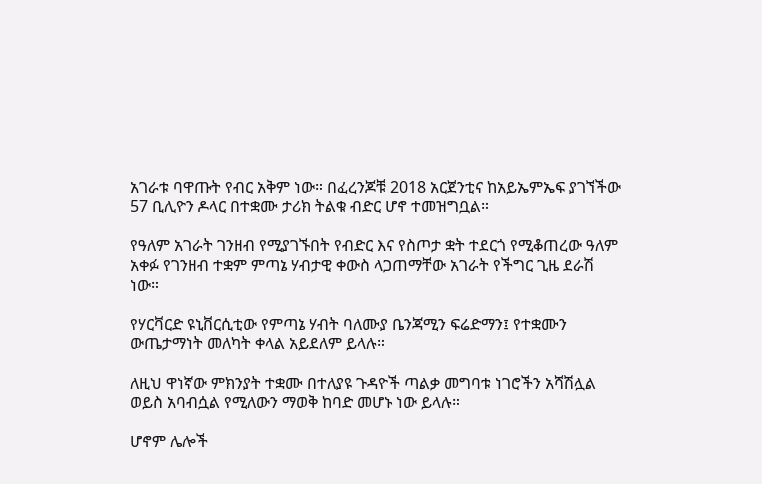አገራቱ ባዋጡት የብር አቅም ነው። በፈረንጆቹ 2018 አርጀንቲና ከአይኤምኤፍ ያገኘችው 57 ቢሊዮን ዶላር በተቋሙ ታሪክ ትልቁ ብድር ሆኖ ተመዝግቧል።

የዓለም አገራት ገንዘብ የሚያገኙበት የብድር እና የስጦታ ቋት ተደርጎ የሚቆጠረው ዓለም አቀፉ የገንዘብ ተቋም ምጣኔ ሃብታዊ ቀውስ ላጋጠማቸው አገራት የችግር ጊዜ ደራሽ ነው።

የሃርቫርድ ዩኒቨርሲቲው የምጣኔ ሃብት ባለሙያ ቤንጃሚን ፍሬድማን፤ የተቋሙን ውጤታማነት መለካት ቀላል አይደለም ይላሉ።

ለዚህ ዋነኛው ምክንያት ተቋሙ በተለያዩ ጉዳዮች ጣልቃ መግባቱ ነገሮችን አሻሽሏል ወይስ አባብሷል የሚለውን ማወቅ ከባድ መሆኑ ነው ይላሉ።

ሆኖም ሌሎች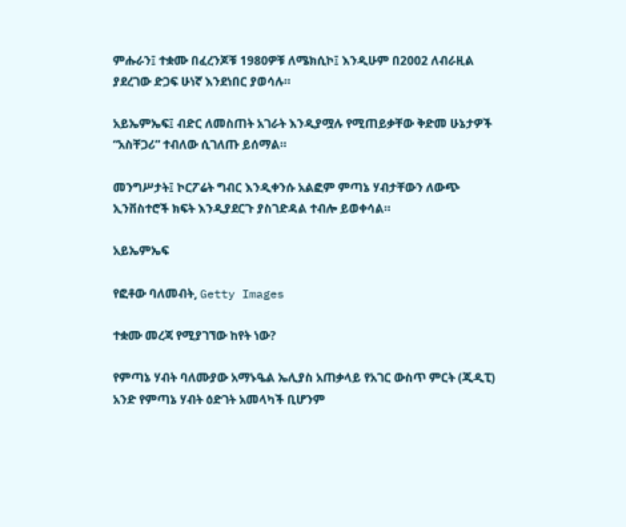ምሑራን፤ ተቋሙ በፈረንጆቹ 1980ዎቹ ለሜክሲኮ፤ እንዲሁም በ2002 ለብራዚል ያደረገው ድጋፍ ሁነኛ እንደነበር ያወሳሉ።

አይኤምኤፍ፤ ብድር ለመስጠት አገራት እንዲያሟሉ የሚጠይቃቸው ቅድመ ሁኔታዎች “አስቸጋሪ” ተብለው ሲገለጡ ይሰማል።

መንግሥታት፤ ኮርፖሬት ግብር እንዲቀንሱ አልፎም ምጣኔ ሃብታቸውን ለውጭ ኢንቨስተሮች ክፍት እንዲያደርጉ ያስገድዳል ተብሎ ይወቀሳል።

አይኤምኤፍ

የፎቶው ባለመብት, Getty Images

ተቋሙ መረጃ የሚያገኘው ከየት ነው?

የምጣኔ ሃብት ባለሙያው አማኑዔል ኤሊያስ አጠቃላይ የአገር ውስጥ ምርት (ጂዲፒ) አንድ የምጣኔ ሃብት ዕድገት አመላካች ቢሆንም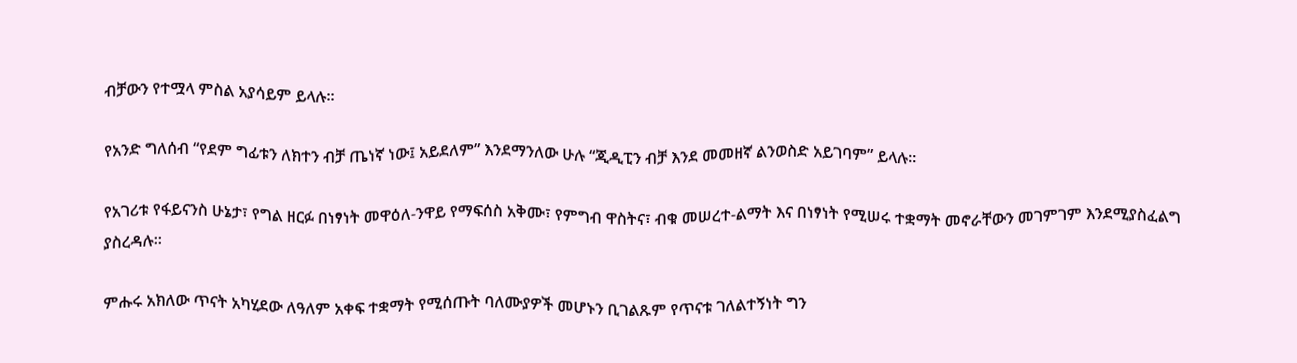ብቻውን የተሟላ ምስል አያሳይም ይላሉ።

የአንድ ግለሰብ “የደም ግፊቱን ለክተን ብቻ ጤነኛ ነው፤ አይደለም” እንደማንለው ሁሉ “ጂዲፒን ብቻ እንደ መመዘኛ ልንወስድ አይገባም” ይላሉ።

የአገሪቱ የፋይናንስ ሁኔታ፣ የግል ዘርፉ በነፃነት መዋዕለ-ንዋይ የማፍሰስ አቅሙ፣ የምግብ ዋስትና፣ ብቁ መሠረተ-ልማት እና በነፃነት የሚሠሩ ተቋማት መኖራቸውን መገምገም እንደሚያስፈልግ ያስረዳሉ።

ምሑሩ አክለው ጥናት አካሂደው ለዓለም አቀፍ ተቋማት የሚሰጡት ባለሙያዎች መሆኑን ቢገልጹም የጥናቱ ገለልተኝነት ግን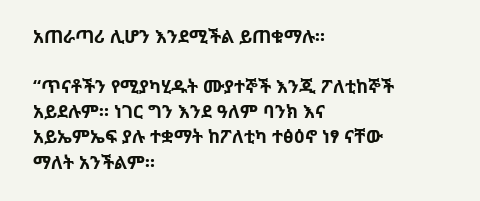አጠራጣሪ ሊሆን እንደሚችል ይጠቁማሉ።

“ጥናቶችን የሚያካሂዱት ሙያተኞች እንጂ ፖለቲከኞች አይደሉም። ነገር ግን እንደ ዓለም ባንክ እና አይኤምኤፍ ያሉ ተቋማት ከፖለቲካ ተፅዕኖ ነፃ ናቸው ማለት አንችልም።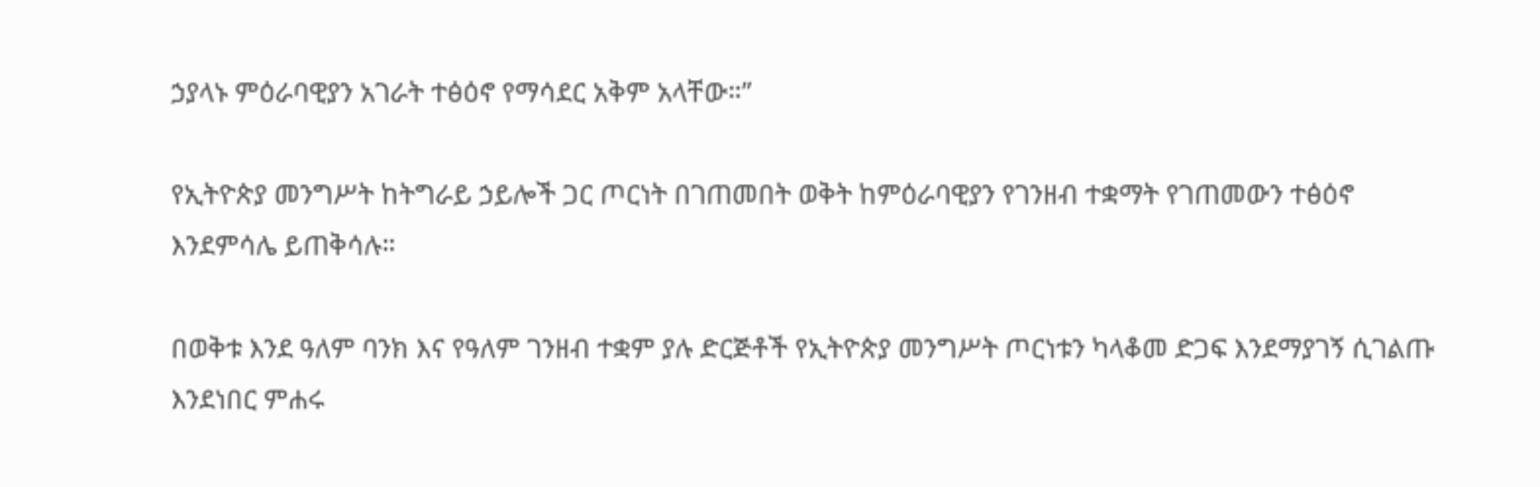ኃያላኑ ምዕራባዊያን አገራት ተፅዕኖ የማሳደር አቅም አላቸው።”

የኢትዮጵያ መንግሥት ከትግራይ ኃይሎች ጋር ጦርነት በገጠመበት ወቅት ከምዕራባዊያን የገንዘብ ተቋማት የገጠመውን ተፅዕኖ እንደምሳሌ ይጠቅሳሉ።

በወቅቱ እንደ ዓለም ባንክ እና የዓለም ገንዘብ ተቋም ያሉ ድርጅቶች የኢትዮጵያ መንግሥት ጦርነቱን ካላቆመ ድጋፍ እንደማያገኝ ሲገልጡ እንደነበር ምሐሩ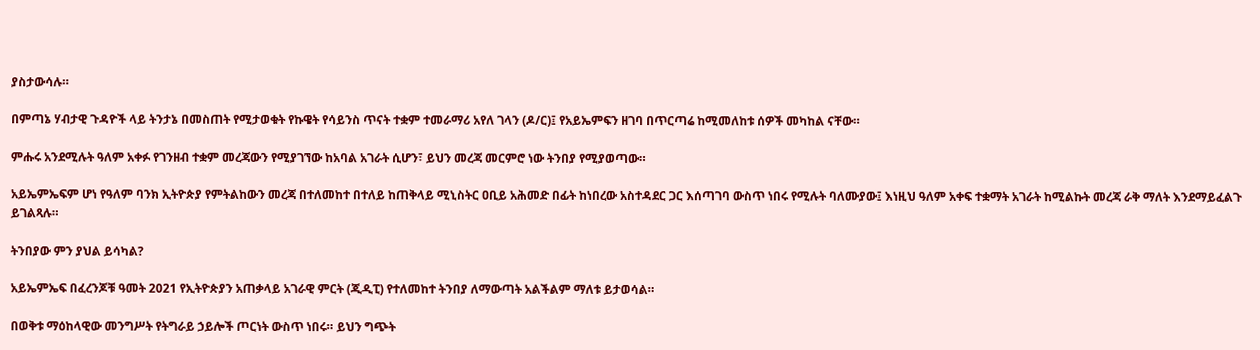ያስታውሳሉ።

በምጣኔ ሃብታዊ ጉዳዮች ላይ ትንታኔ በመስጠት የሚታወቁት የኩዌት የሳይንስ ጥናት ተቋም ተመራማሪ አየለ ገላን (ዶ/ር)፤ የአይኤምፍን ዘገባ በጥርጣሬ ከሚመለከቱ ሰዎች መካከል ናቸው።

ምሑሩ አንደሚሉት ዓለም አቀፉ የገንዘብ ተቋም መረጃውን የሚያገኘው ከአባል አገራት ሲሆን፣ ይህን መረጃ መርምሮ ነው ትንበያ የሚያወጣው።

አይኤምኤፍም ሆነ የዓለም ባንክ ኢትዮጵያ የምትልከውን መረጃ በተለመከተ በተለይ ከጠቅላይ ሚኒስትር ዐቢይ አሕመድ በፊት ከነበረው አስተዳደር ጋር እሰጣገባ ውስጥ ነበሩ የሚሉት ባለሙያው፤ እነዚህ ዓለም አቀፍ ተቋማት አገራት ከሚልኩት መረጃ ራቅ ማለት እንደማይፈልጉ ይገልጻሉ።

ትንበያው ምን ያህል ይሳካል?

አይኤምኤፍ በፈረንጆቹ ዓመት 2021 የኢትዮጵያን አጠቃላይ አገራዊ ምርት (ጂዲፒ) የተለመከተ ትንበያ ለማውጣት አልችልም ማለቱ ይታወሳል።

በወቅቱ ማዕከላዊው መንግሥት የትግራይ ኃይሎች ጦርነት ውስጥ ነበሩ። ይህን ግጭት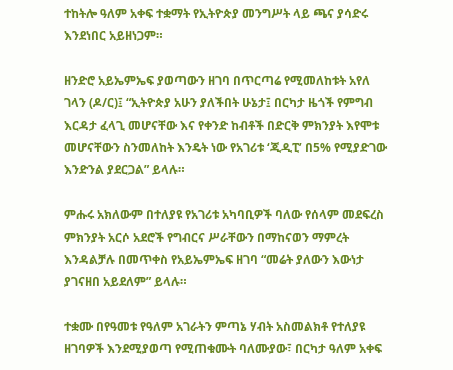ተከትሎ ዓለም አቀፍ ተቋማት የኢትዮጵያ መንግሥት ላይ ጫና ያሳድሩ እንደነበር አይዘነጋም።

ዘንድሮ አይኤምኤፍ ያወጣውን ዘገባ በጥርጣሬ የሚመለከቱት አየለ ገላን (ዶ/ር)፤ “ኢትዮጵያ አሁን ያለችበት ሁኔታ፤ በርካታ ዜጎች የምግብ እርዳታ ፈላጊ መሆናቸው እና የቀንድ ከብቶች በድርቅ ምክንያት እየሞቱ መሆናቸውን ስንመለከት እንዴት ነው የአገሪቱ ‘ጂዲፒ’ በ5% የሚያድገው እንድንል ያደርጋል” ይላሉ።

ምሑሩ አክለውም በተለያዩ የአገሪቱ አካባቢዎች ባለው የሰላም መደፍረስ ምክንያት አርሶ አደሮች የግብርና ሥራቸውን በማከናወን ማምረት እንዳልቻሉ በመጥቀስ የአይኤምኤፍ ዘገባ “መሬት ያለውን እውነታ ያገናዘበ አይደለም” ይላሉ።

ተቋሙ በየዓመቱ የዓለም አገራትን ምጣኔ ሃብት አስመልክቶ የተለያዩ ዘገባዎች እንደሚያወጣ የሚጠቁሙት ባለሙያው፣ በርካታ ዓለም አቀፍ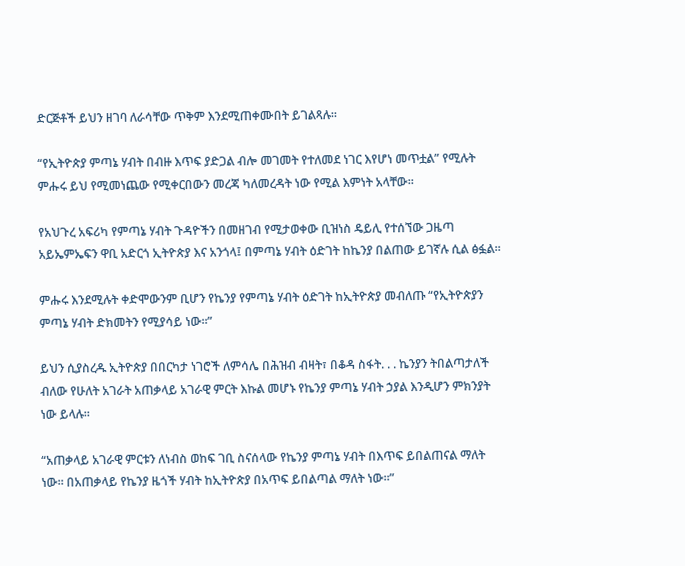ድርጅቶች ይህን ዘገባ ለራሳቸው ጥቅም እንደሚጠቀሙበት ይገልጻሉ።

“የኢትዮጵያ ምጣኔ ሃብት በብዙ እጥፍ ያድጋል ብሎ መገመት የተለመደ ነገር እየሆነ መጥቷል” የሚሉት ምሑሩ ይህ የሚመነጨው የሚቀርበውን መረጃ ካለመረዳት ነው የሚል እምነት አላቸው።

የአህጉረ አፍሪካ የምጣኔ ሃብት ጉዳዮችን በመዘገብ የሚታወቀው ቢዝነስ ዴይሊ የተሰኘው ጋዜጣ አይኤምኤፍን ዋቢ አድርጎ ኢትዮጵያ እና አንጎላ፤ በምጣኔ ሃብት ዕድገት ከኬንያ በልጠው ይገኛሉ ሲል ፅፏል።

ምሑሩ እንደሚሉት ቀድሞውንም ቢሆን የኬንያ የምጣኔ ሃብት ዕድገት ከኢትዮጵያ መብለጡ “የኢትዮጵያን ምጣኔ ሃብት ድክመትን የሚያሳይ ነው።”

ይህን ሲያስረዱ ኢትዮጵያ በበርካታ ነገሮች ለምሳሌ በሕዝብ ብዛት፣ በቆዳ ስፋት. . . ኬንያን ትበልጣታለች ብለው የሁለት አገራት አጠቃላይ አገራዊ ምርት እኩል መሆኑ የኬንያ ምጣኔ ሃብት ኃያል እንዲሆን ምክንያት ነው ይላሉ።

“አጠቃላይ አገራዊ ምርቱን ለነብስ ወከፍ ገቢ ስናሰላው የኬንያ ምጣኔ ሃብት በእጥፍ ይበልጠናል ማለት ነው። በአጠቃላይ የኬንያ ዜጎች ሃብት ከኢትዮጵያ በአጥፍ ይበልጣል ማለት ነው።”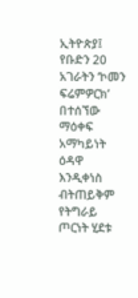ኢትዮጵያ፤ የቡድን 20 አገራትን ‘ኮመን ፍሬምዎርክ’ በተሰኘው ማዕቀፍ አማካይነት ዕዳዋ እንዲቀነስ ብትጠይቅም የትግራይ ጦርነት ሂደቱ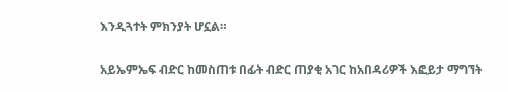እንዲጓተት ምክንያት ሆኗል።

አይኤምኤፍ ብድር ከመስጠቱ በፊት ብድር ጠያቂ አገር ከአበዳሪዎች እፎይታ ማግኘት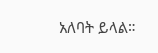አለባት ይላል።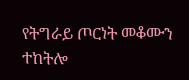የትግራይ ጦርነት መቆሙን ተከትሎ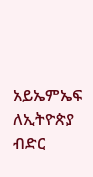አይኤምኤፍ ለኢትዮጵያ ብድር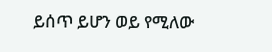ይሰጥ ይሆን ወይ የሚለው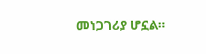መነጋገሪያ ሆኗል።